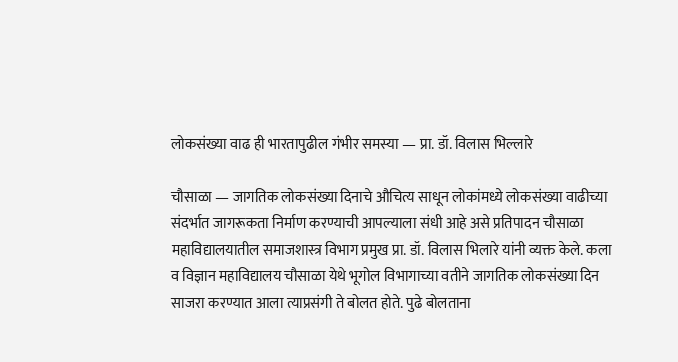लोकसंख्या वाढ ही भारतापुढील गंभीर समस्या — प्रा. डॉ. विलास भिल्लारे

चौसाळा — जागतिक लोकसंख्या दिनाचे औचित्य साधून लोकांमध्ये लोकसंख्या वाढीच्या संदर्भात जागरूकता निर्माण करण्याची आपल्याला संधी आहे असे प्रतिपादन चौसाळा महाविद्यालयातील समाजशास्त्र विभाग प्रमुख प्रा. डॉ. विलास भिलारे यांनी व्यक्त केले. कला व विज्ञान महाविद्यालय चौसाळा येथे भूगोल विभागाच्या वतीने जागतिक लोकसंख्या दिन साजरा करण्यात आला त्याप्रसंगी ते बोलत होते. पुढे बोलताना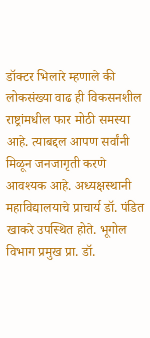डॉक्टर भिलारे म्हणाले की लोकसंख्या वाढ ही विकसनशील राष्ट्रांमधील फार मोठी समस्या आहे. त्याबद्दल आपण सर्वांनी मिळून जनजागृती करणे आवश्यक आहे. अध्यक्षस्थानी महाविद्यालयाचे प्राचार्य डॉ. पंडित खाकरे उपस्थित होते. भूगोल विभाग प्रमुख प्रा. डॉ.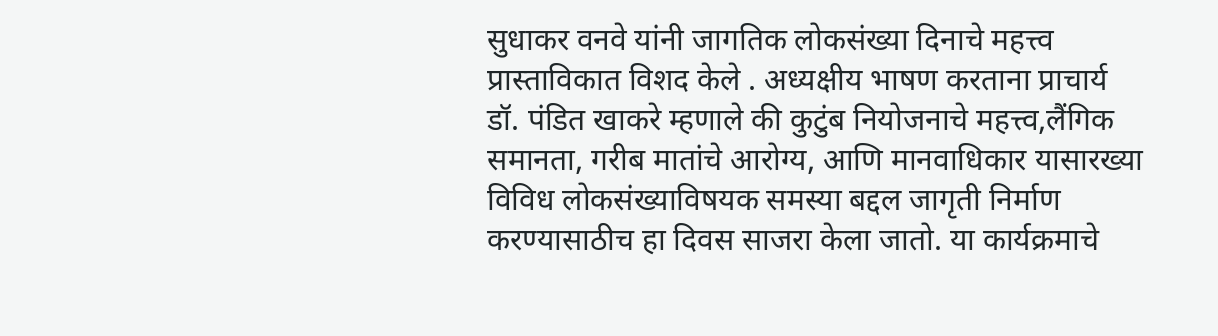सुधाकर वनवे यांनी जागतिक लोकसंख्या दिनाचे महत्त्व प्रास्ताविकात विशद केले . अध्यक्षीय भाषण करताना प्राचार्य डॉ. पंडित खाकरे म्हणाले की कुटुंब नियोजनाचे महत्त्व,लैंगिक समानता, गरीब मातांचे आरोग्य, आणि मानवाधिकार यासारख्या विविध लोकसंख्याविषयक समस्या बद्दल जागृती निर्माण करण्यासाठीच हा दिवस साजरा केला जातो. या कार्यक्रमाचे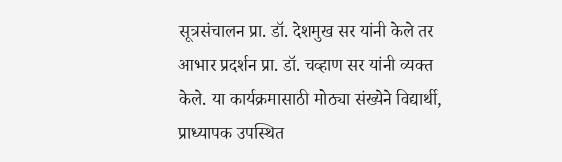सूत्रसंचालन प्रा. डॉ. देशमुख सर यांनी केले तर आभार प्रदर्शन प्रा. डॉ. चव्हाण सर यांनी व्यक्त केले. या कार्यक्रमासाठी मोठ्या संख्येने विद्यार्थी, प्राध्यापक उपस्थित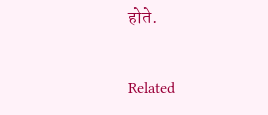होते.

Related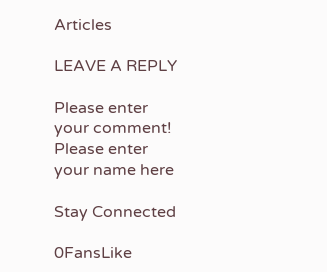Articles

LEAVE A REPLY

Please enter your comment!
Please enter your name here

Stay Connected

0FansLike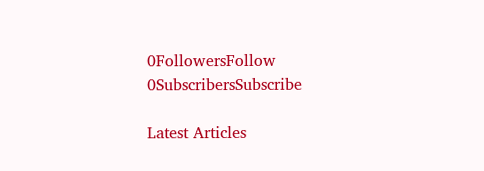0FollowersFollow
0SubscribersSubscribe

Latest Articles